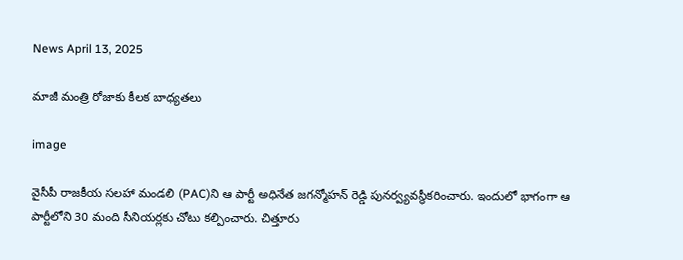News April 13, 2025

మాజీ మంత్రి రోజాకు కీలక బాధ్యతలు

image

వైసీపీ రాజకీయ సలహా మండలి (PAC)ని ఆ పార్టీ అధినేత జగన్మోహన్ రెడ్డి పునర్వ్యవస్థీకరించారు. ఇందులో భాగంగా ఆ పార్టీలోని 30 మంది సీనియర్లకు చోటు కల్పించారు. చిత్తూరు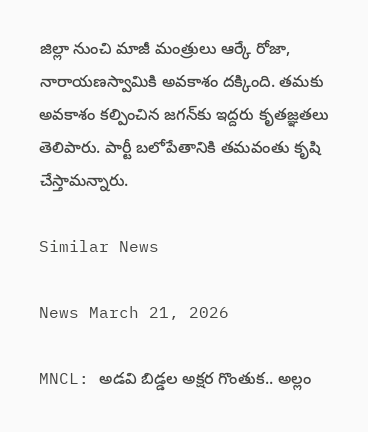జిల్లా నుంచి మాజీ మంత్రులు ఆర్కే రోజా, నారాయణస్వామికి అవకాశం దక్కింది. తమకు అవకాశం కల్పించిన జగన్‌కు ఇద్దరు కృతజ్ఞతలు తెలిపారు. పార్టీ బలోపేతానికి తమవంతు కృషి చేస్తామన్నారు.

Similar News

News March 21, 2026

MNCL: అడవి బిడ్డల అక్షర గొంతుక.. అల్లం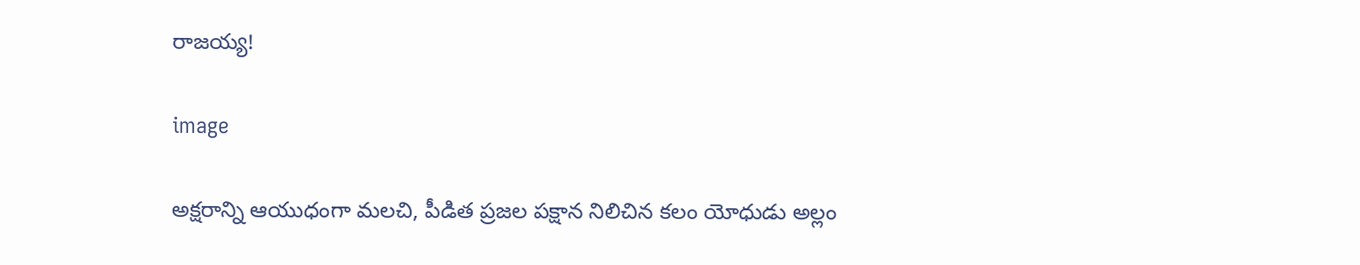రాజయ్య!

image

అక్షరాన్ని ఆయుధంగా మలచి, పీడిత ప్రజల పక్షాన నిలిచిన కలం యోధుడు అల్లం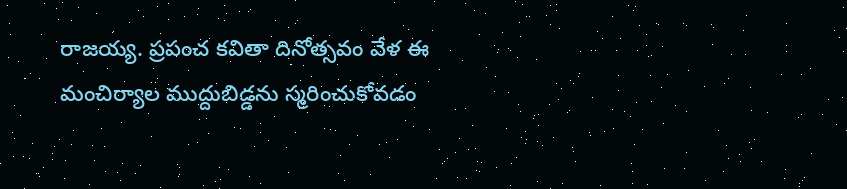రాజయ్య. ప్రపంచ కవితా దినోత్సవం వేళ ఈ మంచిర్యాల ముద్దుబిడ్డను స్మరించుకోవడం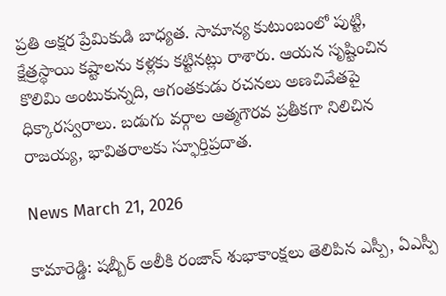ప్రతి అక్షర ప్రేమికుడి బాధ్యత. సామాన్య కుటుంబంలో పుట్టి, క్షేత్రస్థాయి కష్టాలను కళ్లకు కట్టినట్లు రాశారు. ఆయన సృష్టించిన కొలిమి అంటుకున్నది, ఆగంతకుడు రచనలు అణచివేతపై ధిక్కారస్వరాలు. బడుగు వర్గాల ఆత్మగౌరవ ప్రతీకగా నిలిచిన రాజయ్య, భావితరాలకు స్ఫూర్తిప్రదాత.

News March 21, 2026

కామారెడ్డి: షబ్బీర్ అలీకి రంజాన్ శుభాకాంక్షలు తెలిపిన ఎస్పీ, ఏఎస్పీ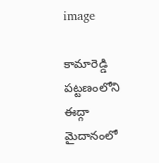image

కామారెడ్డి పట్టణంలోని ఈద్గా మైదానంలో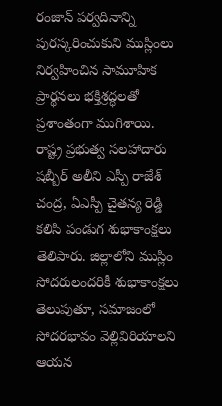రంజాన్ పర్వదినాన్ని పురస్కరించుకుని ముస్లింలు నిర్వహించిన సామూహిక ప్రార్థనలు భక్తిశ్రద్ధలతో ప్రశాంతంగా ముగిశాయి. రాష్ట్ర ప్రభుత్వ సలహాదారు షబ్బీర్ అలీని ఎస్పీ రాజేశ్ చంద్ర, ఏఎస్పీ చైతన్య రెడ్డి కలిసి పండుగ శుభాకాంక్షలు తెలిపారు. జిల్లాలోని ముస్లిం సోదరులందరికీ శుభాకాంక్షలు తెలుపుతూ, సమాజంలో సోదరభావం వెల్లివిరియాలని ఆయన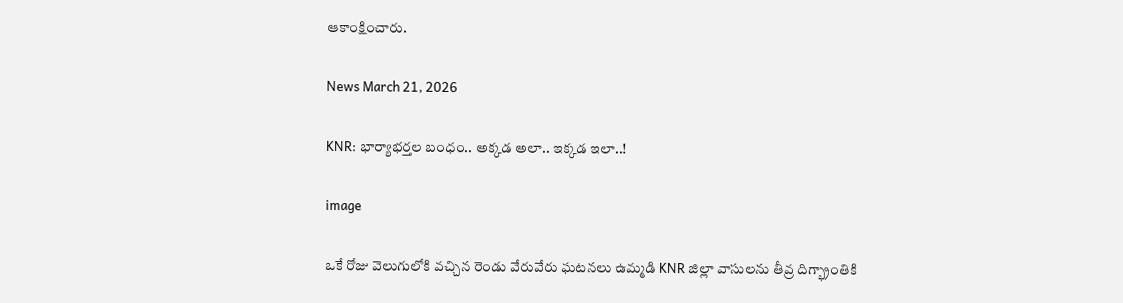ఆకాంక్షించారు.

News March 21, 2026

KNR: భార్యాభర్తల బంధం.. అక్కడ అలా.. ఇక్కడ ఇలా..!

image

ఒకే రోజు వెలుగులోకి వచ్చిన రెండు వేరువేరు ఘటనలు ఉమ్మడి KNR జిల్లా వాసులను తీవ్ర దిగ్భ్రాంతికి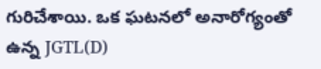గురిచేశాయి. ఒక ఘటనలో అనారోగ్యంతో ఉన్న JGTL(D)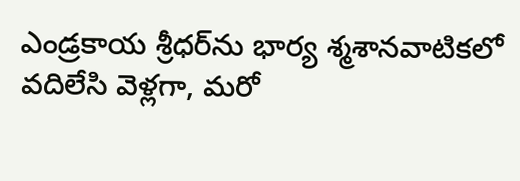ఎండ్రకాయ శ్రీధర్‌ను భార్య శ్మశానవాటికలో వదిలేసి వెళ్లగా, మరో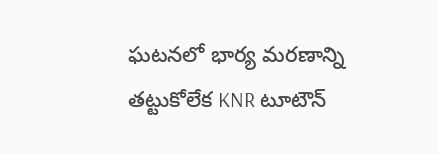ఘటనలో భార్య మరణాన్ని తట్టుకోలేక KNR టూటౌన్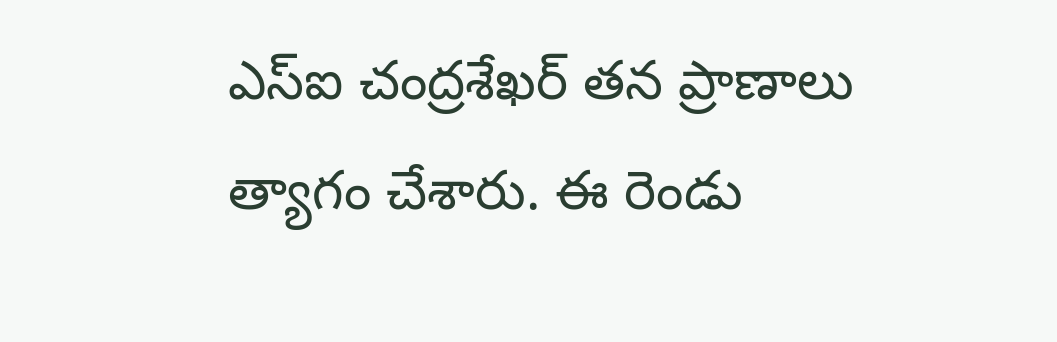ఎస్ఐ చంద్రశేఖర్ తన ప్రాణాలు త్యాగం చేశారు. ఈ రెండు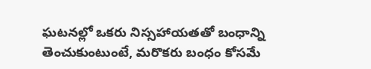ఘటనల్లో ఒకరు నిస్సహాయతతో బంధాన్ని తెంచుకుంటుంటే, మరొకరు బంధం కోసమే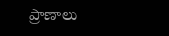ప్రాణాలు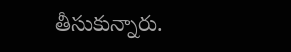తీసుకున్నారు.